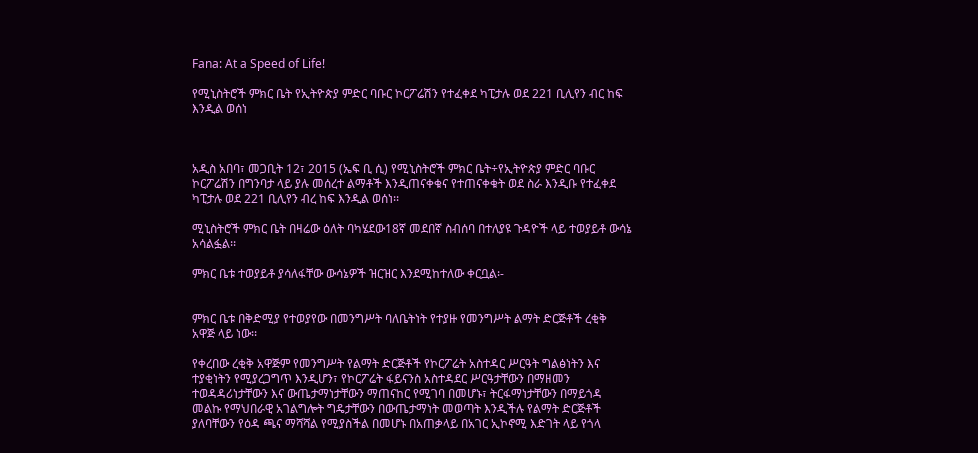Fana: At a Speed of Life!

የሚኒስትሮች ምክር ቤት የኢትዮጵያ ምድር ባቡር ኮርፖሬሽን የተፈቀደ ካፒታሉ ወደ 221 ቢሊየን ብር ከፍ እንዲል ወሰነ



አዲስ አበባ፣ መጋቢት 12፣ 2015 (ኤፍ ቢ ሲ) የሚኒስትሮች ምክር ቤት÷የኢትዮጵያ ምድር ባቡር ኮርፖሬሽን በግንባታ ላይ ያሉ መሰረተ ልማቶች እንዲጠናቀቁና የተጠናቀቁት ወደ ስራ እንዲቡ የተፈቀደ ካፒታሉ ወደ 221 ቢሊየን ብረ ከፍ እንዲል ወሰነ፡፡

ሚኒስትሮች ምክር ቤት በዛሬው ዕለት ባካሄደው18ኛ መደበኛ ስብሰባ በተለያዩ ጉዳዮች ላይ ተወያይቶ ውሳኔ አሳልፏል፡፡

ምክር ቤቱ ተወያይቶ ያሳለፋቸው ውሳኔዎች ዝርዝር እንደሚከተለው ቀርቧል፡-


ምክር ቤቱ በቅድሚያ የተወያየው በመንግሥት ባለቤትነት የተያዙ የመንግሥት ልማት ድርጅቶች ረቂቅ አዋጅ ላይ ነው፡፡

የቀረበው ረቂቅ አዋጅም የመንግሥት የልማት ድርጅቶች የኮርፖሬት አስተዳር ሥርዓት ግልፅነትን እና ተያቂነትን የሚያረጋግጥ እንዲሆን፣ የኮርፖሬት ፋይናንስ አስተዳደር ሥርዓታቸውን በማዘመን ተወዳዳሪነታቸውን እና ውጤታማነታቸውን ማጠናከር የሚገባ በመሆኑ፣ ትርፋማነታቸውን በማይጎዳ መልኩ የማህበራዊ አገልግሎት ግዴታቸውን በውጤታማነት መወጣት እንዲችሉ የልማት ድርጅቶች ያለባቸውን የዕዳ ጫና ማሻሻል የሚያስችል በመሆኑ በአጠቃላይ በአገር ኢኮኖሚ እድገት ላይ የጎላ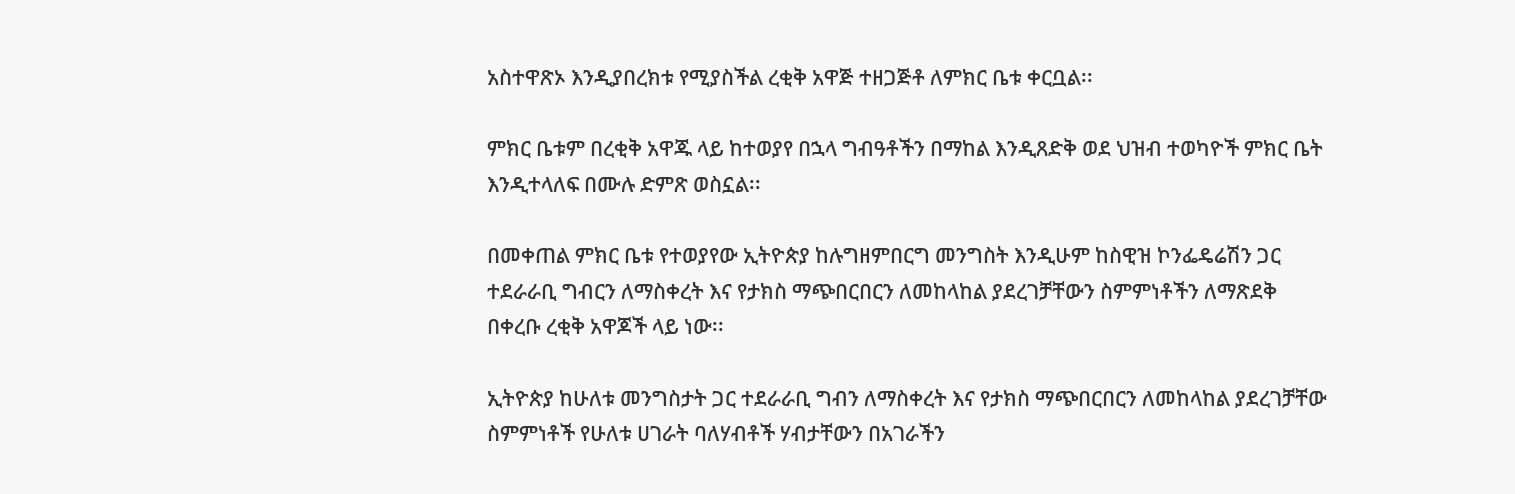አስተዋጽኦ እንዲያበረክቱ የሚያስችል ረቂቅ አዋጅ ተዘጋጅቶ ለምክር ቤቱ ቀርቧል፡፡

ምክር ቤቱም በረቂቅ አዋጁ ላይ ከተወያየ በኋላ ግብዓቶችን በማከል እንዲጸድቅ ወደ ህዝብ ተወካዮች ምክር ቤት እንዲተላለፍ በሙሉ ድምጽ ወስኗል፡፡

በመቀጠል ምክር ቤቱ የተወያየው ኢትዮጵያ ከሉግዘምበርግ መንግስት እንዲሁም ከስዊዝ ኮንፌዴሬሽን ጋር ተደራራቢ ግብርን ለማስቀረት እና የታክስ ማጭበርበርን ለመከላከል ያደረገቻቸውን ስምምነቶችን ለማጽደቅ በቀረቡ ረቂቅ አዋጆች ላይ ነው፡፡

ኢትዮጵያ ከሁለቱ መንግስታት ጋር ተደራራቢ ግብን ለማስቀረት እና የታክስ ማጭበርበርን ለመከላከል ያደረገቻቸው ስምምነቶች የሁለቱ ሀገራት ባለሃብቶች ሃብታቸውን በአገራችን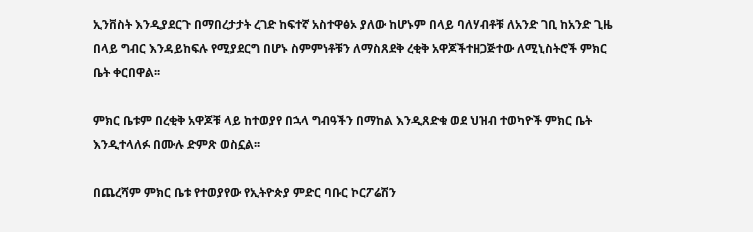ኢንቨስት እንዲያደርጉ በማበረታታት ረገድ ከፍተኛ አስተዋፅኦ ያለው ከሆኑም በላይ ባለሃብቶቹ ለአንድ ገቢ ከአንድ ጊዜ በላይ ግብር እንዳይከፍሉ የሚያደርግ በሆኑ ስምምነቶቹን ለማስጸደቅ ረቂቅ አዋጆችተዘጋጅተው ለሚኒስትሮች ምክር ቤት ቀርበዋል፡፡

ምክር ቤቱም በረቂቅ አዋጆቹ ላይ ከተወያየ በኋላ ግብዓችን በማከል እንዲጸድቁ ወደ ህዝብ ተወካዮች ምክር ቤት እንዲተላለፉ በሙሉ ድምጽ ወስኗል፡፡

በጨረሻም ምክር ቤቱ የተወያየው የኢትዮጵያ ምድር ባቡር ኮርፖሬሽን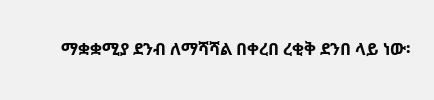ማቋቋሚያ ደንብ ለማሻሻል በቀረበ ረቂቅ ደንበ ላይ ነው፡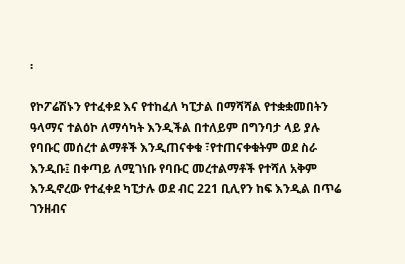፡

የኮፖሬሽኑን የተፈቀደ እና የተከፈለ ካፒታል በማሻሻል የተቋቋመበትን ዓላማና ተልዕኮ ለማሳካት እንዲችል በተለይም በግንባታ ላይ ያሉ የባቡር መሰረተ ልማቶች እንዲጠናቀቁ ፣የተጠናቀቁትም ወደ ስራ እንዲቡ፤ በቀጣይ ለሚገነቡ የባቡር መረተልማቶች የተሻለ አቅም እንዲኖረው የተፈቀደ ካፒታሉ ወደ ብር 221 ቢሊየን ከፍ እንዲል በጥሬ ገንዘብና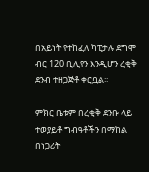በአይነት የተከፈለ ካፒታሉ ደግሞ ብር 120 ቢሊየን እንዲሆን ረቂቅ ደንብ ተዘጋጅቶ ቀርቧል፡፡

ምክር ቤቱም በረቂቅ ደንቡ ላይ ተወያይቶ ግብዓቶችን በማከል በነጋሪት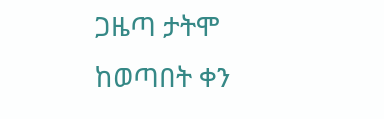ጋዜጣ ታትሞ ከወጣበት ቀን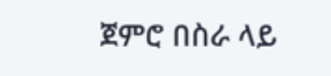ጀምሮ በስራ ላይ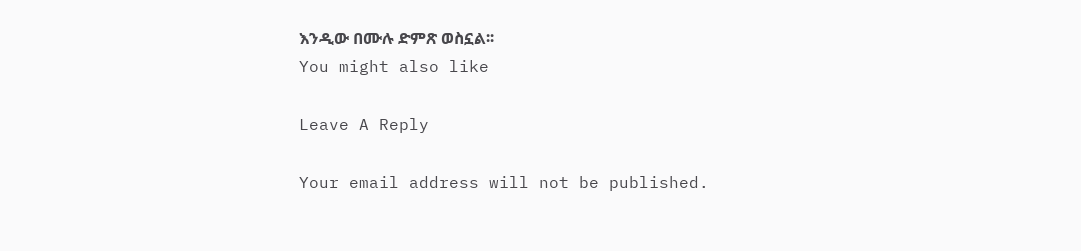እንዲው በሙሉ ድምጽ ወስኗል፡፡
You might also like

Leave A Reply

Your email address will not be published.